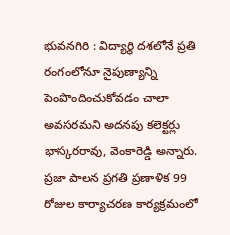భువనగిరి : విద్యార్థి దశలోనే ప్రతి రంగంలోనూ నైపుణ్యాన్ని పెంపొందించుకోవడం చాలా అవసరమని అదనపు కలెక్టర్లు భాస్కరరావు, వెంకారెడ్డి అన్నారు. ప్రజా పాలన ప్రగతి ప్రణాళిక 99 రోజుల కార్యాచరణ కార్యక్రమంలో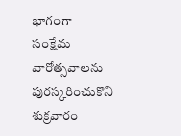భాగంగా సంక్షేమ వారోత్సవాలను పురస్కరించుకొని శుక్రవారం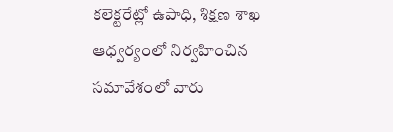కలెక్టరేట్లో ఉపాధి, శిక్షణ శాఖ ఆధ్వర్యంలో నిర్వహించిన సమావేశంలో వారు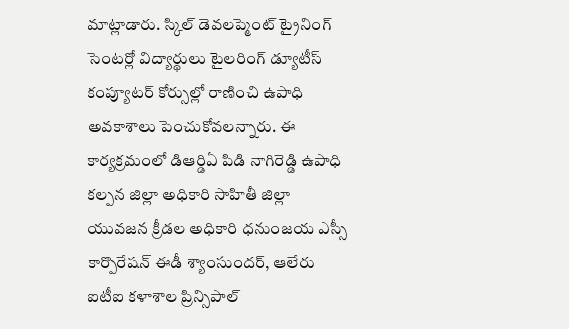మాట్లాడారు. స్కిల్ డెవలప్మెంట్ ట్రైనింగ్ సెంటర్లో విద్యార్థులు టైలరింగ్ డ్యూటీస్ కంప్యూటర్ కోర్సుల్లో రాణించి ఉపాధి అవకాశాలు పెంచుకోవలన్నారు. ఈ కార్యక్రమంలో డిఆర్డిఏ పిడి నాగిరెడ్డి ఉపాధి కల్పన జిల్లా అధికారి సాహితీ జిల్లా యువజన క్రీడల అధికారి ధనుంజయ ఎస్సీ కార్పొరేషన్ ఈడీ శ్యాంసుందర్, ఆలేరు ఐటీఐ కళాశాల ప్రిన్సిపాల్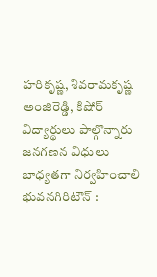హరికృష్ణ, శివరామకృష్ణ అంజిరెడ్డి, కిషోర్ విద్యార్థులు పాల్గొన్నారు
జనగణన విధులు బాధ్యతగా నిర్వహించాలి
భువనగిరిటౌన్ :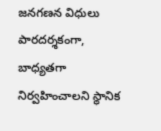జనగణన విధులు పారదర్శకంగా, బాధ్యతగా నిర్వహించాలని స్థానిక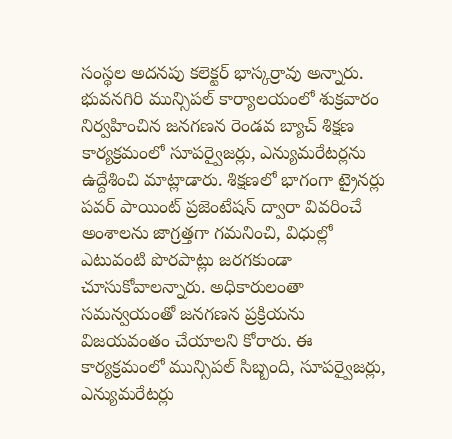సంస్థల అదనపు కలెక్టర్ భాస్కర్రావు అన్నారు. భువనగిరి మున్సిపల్ కార్యాలయంలో శుక్రవారం నిర్వహించిన జనగణన రెండవ బ్యాచ్ శిక్షణ కార్యక్రమంలో సూపర్వైజర్లు, ఎన్యుమరేటర్లను ఉద్దేశించి మాట్లాడారు. శిక్షణలో భాగంగా ట్రైనర్లు పవర్ పాయింట్ ప్రజెంటేషన్ ద్వారా వివరించే అంశాలను జాగ్రత్తగా గమనించి, విధుల్లో ఎటువంటి పొరపాట్లు జరగకుండా చూసుకోవాలన్నారు. అధికారులంతా సమన్వయంతో జనగణన ప్రక్రియను విజయవంతం చేయాలని కోరారు. ఈ కార్యక్రమంలో మున్సిపల్ సిబ్బంది, సూపర్వైజర్లు, ఎన్యుమరేటర్లు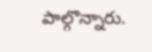పాల్గొన్నారు.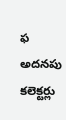ఫ అదనపు కలెక్టర్లు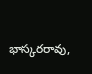భాస్కరరావు,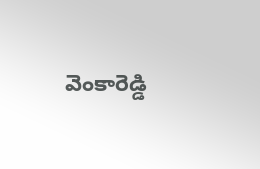వెంకారెడ్డి